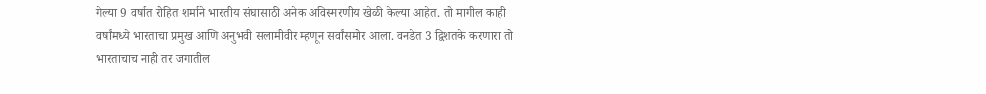गेल्या 9 वर्षात रोहित शर्माने भारतीय संघासाठी अनेक अविस्मरणीय खेळी केल्या आहेत. तो मागील काही वर्षांमध्ये भारताचा प्रमुख आणि अनुभवी सलामीवीर म्हणून सर्वांसमोर आला. वनडेत 3 द्विशतके करणारा तो भारताचाच नाही तर जगातील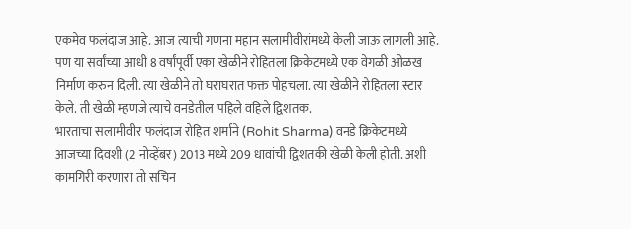एकमेव फलंदाज आहे. आज त्याची गणना महान सलामीवीरांमध्ये केली जाऊ लागली आहे. पण या सर्वांच्या आधी 8 वर्षांपूर्वी एका खेळीने रोहितला क्रिकेटमध्ये एक वेगळी ओळख निर्माण करुन दिली. त्या खेळीने तो घराघरात फक्त पोहचला. त्या खेळीने रोहितला स्टार केले. ती खेळी म्हणजे त्याचे वनडेतील पहिले वहिले द्विशतक.
भारताचा सलामीवीर फलंदाज रोहित शर्माने (Rohit Sharma) वनडे क्रिकेटमध्ये आजच्या दिवशी (2 नोव्हेंबर) 2013 मध्ये 209 धावांची द्विशतकी खेळी केली होती. अशी कामगिरी करणारा तो सचिन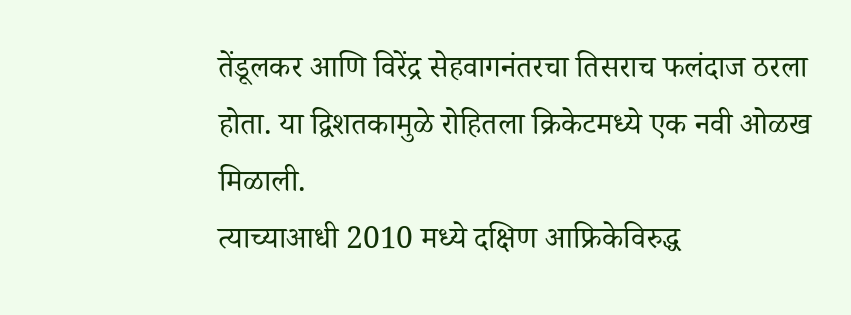तेंडूलकर आणि विरेंद्र सेहवागनंतरचा तिसराच फलंदाज ठरला होता. या द्विशतकामुळे रोहितला क्रिकेटमध्ये एक नवी ओळख मिळाली.
त्याच्याआधी 2010 मध्ये दक्षिण आफ्रिकेविरुद्ध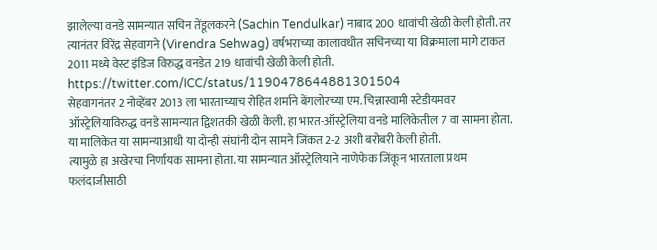झालेल्या वनडे सामन्यात सचिन तेंडूलकरने (Sachin Tendulkar) नाबाद 200 धावांची खेळी केली होती. तर त्यानंतर विरेंद्र सेहवागने (Virendra Sehwag) वर्षभराच्या कालावधीत सचिनच्या या विक्रमाला मागे टाकत 2011 मध्ये वेस्ट इंडिज विरुद्ध वनडेत 219 धावांची खेळी केली होती.
https://twitter.com/ICC/status/1190478644881301504
सेहवागनंतर 2 नोव्हेंबर 2013 ला भारताच्याच रोहित शर्माने बेंगलोरच्या एम. चिन्नास्वामी स्टेडीयमवर ऑस्ट्रेलियाविरुद्ध वनडे सामन्यात द्विशतकी खेळी केली. हा भारत-ऑस्ट्रेलिया वनडे मालिकेतील 7 वा सामना होता. या मालिकेत या सामन्याआधी या दोन्ही संघांनी दोन सामने जिंकत 2-2 अशी बरोबरी केली होती.
त्यामुळे हा अखेरचा निर्णायक सामना होता. या सामन्यात ऑस्ट्रेलियाने नाणेफेक जिंकून भारताला प्रथम फलंदाजीसाठी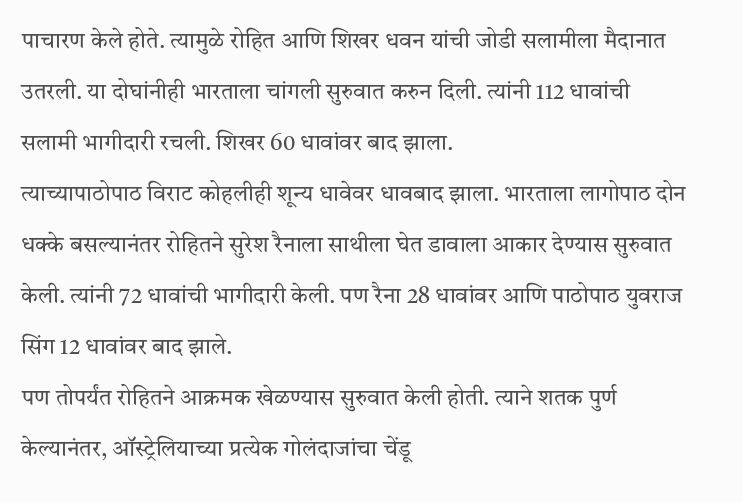पाचारण केले होते. त्यामुळे रोहित आणि शिखर धवन यांची जोडी सलामीला मैदानात उतरली. या दोघांनीही भारताला चांगली सुरुवात करुन दिली. त्यांनी 112 धावांची सलामी भागीदारी रचली. शिखर 60 धावांवर बाद झाला.
त्याच्यापाठोपाठ विराट कोहलीही शून्य धावेवर धावबाद झाला. भारताला लागोपाठ दोन धक्के बसल्यानंतर रोहितने सुरेश रैनाला साथीला घेत डावाला आकार देण्यास सुरुवात केली. त्यांनी 72 धावांची भागीदारी केली. पण रैना 28 धावांवर आणि पाठोपाठ युवराज सिंग 12 धावांवर बाद झाले.
पण तोपर्यंत रोहितने आक्रमक खेळण्यास सुरुवात केली होती. त्याने शतक पुर्ण केल्यानंतर, ऑस्ट्रेलियाच्या प्रत्येक गोलंदाजांचा चेंडू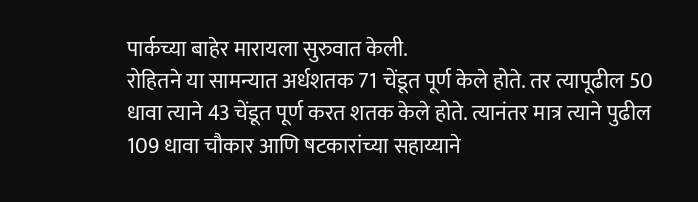पार्कच्या बाहेर मारायला सुरुवात केली.
रोहितने या सामन्यात अर्धशतक 71 चेंडूत पूर्ण केले होते. तर त्यापूढील 50 धावा त्याने 43 चेंडूत पूर्ण करत शतक केले होते. त्यानंतर मात्र त्याने पुढील 109 धावा चौकार आणि षटकारांच्या सहाय्याने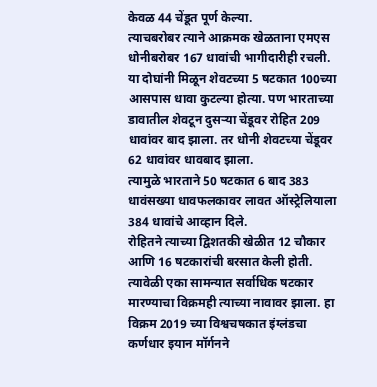केवळ 44 चेंडूत पूर्ण केल्या.
त्याचबरोबर त्याने आक्रमक खेळताना एमएस धोनीबरोबर 167 धावांची भागीदारीही रचली. या दोघांनी मिळून शेवटच्या 5 षटकात 100च्या आसपास धावा कुटल्या होत्या. पण भारताच्या डावातील शेवटून दुसऱ्या चेंडूवर रोहित 209 धावांवर बाद झाला. तर धोनी शेवटच्या चेंडूवर 62 धावांवर धावबाद झाला.
त्यामुळे भारताने 50 षटकात 6 बाद 383 धावंसख्या धावफलकावर लावत ऑस्ट्रेलियाला 384 धावांचे आव्हान दिले.
रोहितने त्याच्या द्विशतकी खेळीत 12 चौकार आणि 16 षटकारांची बरसात केली होती. त्यावेळी एका सामन्यात सर्वाधिक षटकार मारण्याचा विक्रमही त्याच्या नावावर झाला. हा विक्रम 2019 च्या विश्वचषकात इंग्लंडचा कर्णधार इयान मॉर्गनने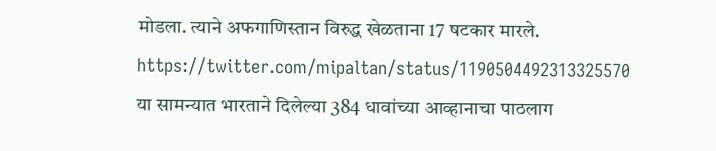मोडला. त्याने अफगाणिस्तान विरुद्ध खेळताना 17 षटकार मारले.
https://twitter.com/mipaltan/status/1190504492313325570
या सामन्यात भारताने दिलेल्या 384 धावांच्या आव्हानाचा पाठलाग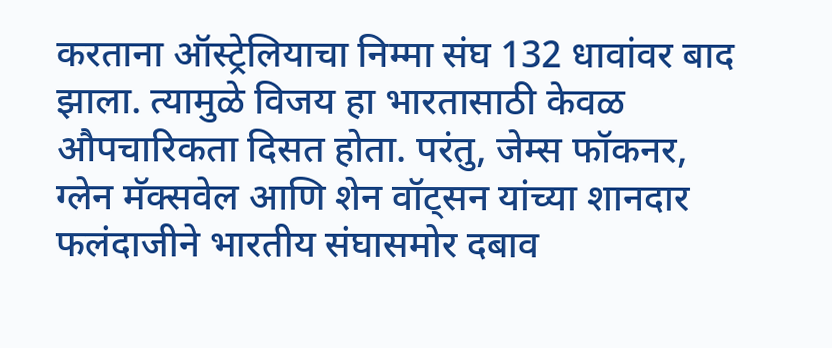करताना ऑस्ट्रेलियाचा निम्मा संघ 132 धावांवर बाद झाला. त्यामुळे विजय हा भारतासाठी केवळ औपचारिकता दिसत होता. परंतु, जेम्स फॉकनर, ग्लेन मॅक्सवेल आणि शेन वॉट्सन यांच्या शानदार फलंदाजीने भारतीय संघासमोर दबाव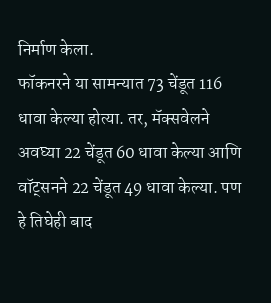निर्माण केला.
फॉकनरने या सामन्यात 73 चेंडूत 116 धावा केल्या होत्या. तर, मॅक्सवेलने अवघ्या 22 चेंडूत 60 धावा केल्या आणि वॉट्सनने 22 चेंडूत 49 धावा केल्या. पण हे तिघेही बाद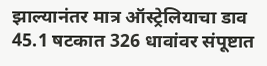झाल्यानंतर मात्र ऑस्ट्रेलियाचा डाव 45.1 षटकात 326 धावांवर संपूष्टात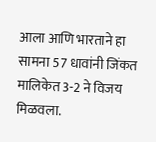आला आणि भारताने हा सामना 57 धावांनी जिंकत मालिकेत 3-2 ने विजय मिळवला.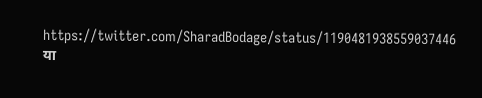https://twitter.com/SharadBodage/status/1190481938559037446
या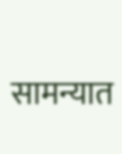सामन्यात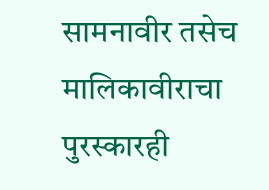सामनावीर तसेच मालिकावीराचा पुरस्कारही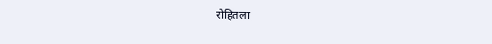रोहितला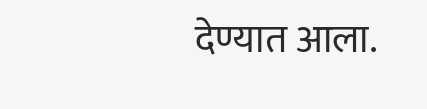देण्यात आला.